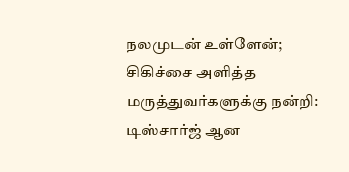நலமுடன் உள்ளேன்; சிகிச்சை அளித்த மருத்துவர்களுக்கு நன்றி: டிஸ்சார்ஜ் ஆன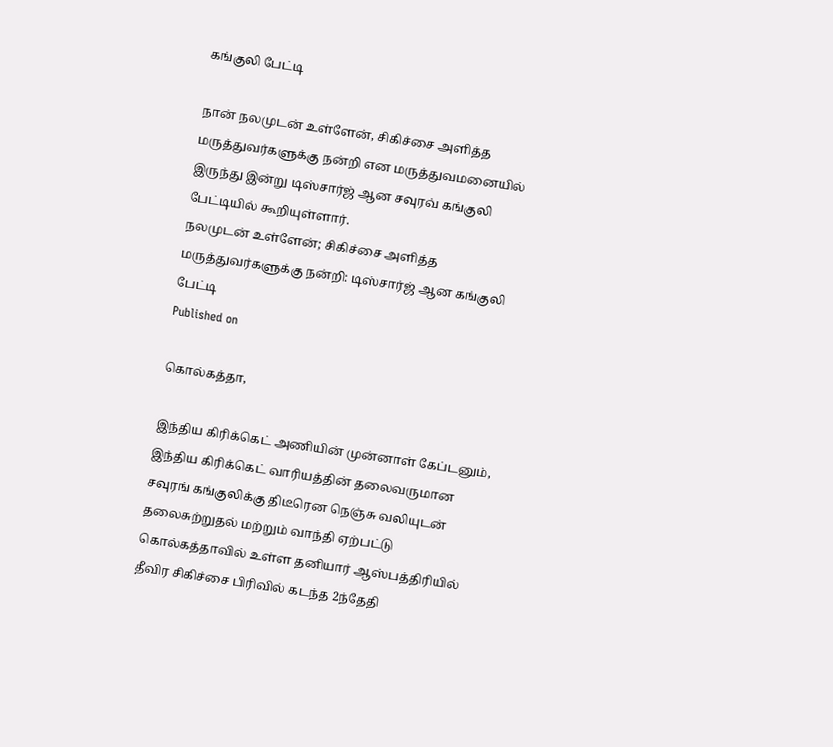கங்குலி பேட்டி

நான் நலமுடன் உள்ளேன், சிகிச்சை அளித்த மருத்துவர்களுக்கு நன்றி என மருத்துவமனையில் இருந்து இன்று டிஸ்சார்ஜ் ஆன சவுரவ் கங்குலி பேட்டியில் கூறியுள்ளார்.
நலமுடன் உள்ளேன்; சிகிச்சை அளித்த மருத்துவர்களுக்கு நன்றி: டிஸ்சார்ஜ் ஆன கங்குலி பேட்டி
Published on

கொல்கத்தா,

இந்திய கிரிக்கெட் அணியின் முன்னாள் கேப்டனும், இந்திய கிரிக்கெட் வாரியத்தின் தலைவருமான சவுரங் கங்குலிக்கு திடீரென நெஞ்சு வலியுடன் தலைசுற்றுதல் மற்றும் வாந்தி ஏற்பட்டு கொல்கத்தாவில் உள்ள தனியார் ஆஸ்பத்திரியில் தீவிர சிகிச்சை பிரிவில் கடந்த 2ந்தேதி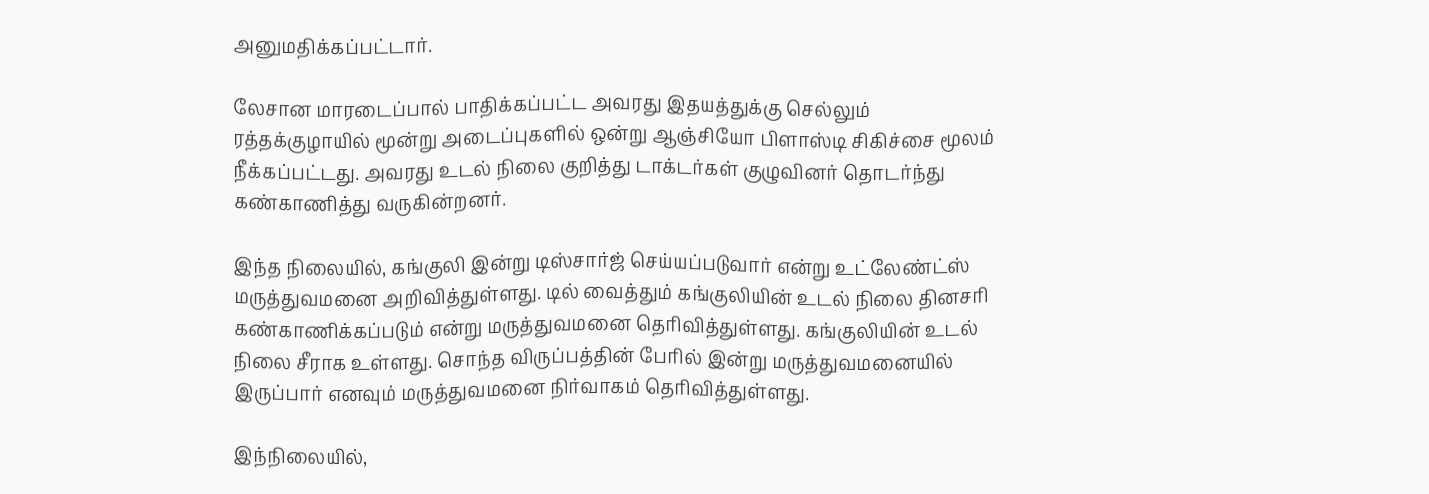அனுமதிக்கப்பட்டார்.

லேசான மாரடைப்பால் பாதிக்கப்பட்ட அவரது இதயத்துக்கு செல்லும் ரத்தக்குழாயில் மூன்று அடைப்புகளில் ஒன்று ஆஞ்சியோ பிளாஸ்டி சிகிச்சை மூலம் நீக்கப்பட்டது. அவரது உடல் நிலை குறித்து டாக்டர்கள் குழுவினர் தொடர்ந்து கண்காணித்து வருகின்றனர்.

இந்த நிலையில், கங்குலி இன்று டிஸ்சார்ஜ் செய்யப்படுவார் என்று உட்லேண்ட்ஸ் மருத்துவமனை அறிவித்துள்ளது. டில் வைத்தும் கங்குலியின் உடல் நிலை தினசரி கண்காணிக்கப்படும் என்று மருத்துவமனை தெரிவித்துள்ளது. கங்குலியின் உடல் நிலை சீராக உள்ளது. சொந்த விருப்பத்தின் பேரில் இன்று மருத்துவமனையில் இருப்பார் எனவும் மருத்துவமனை நிர்வாகம் தெரிவித்துள்ளது.

இந்நிலையில்,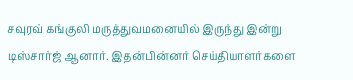சவுரவ் கங்குலி மருத்துவமனையில் இருந்து இன்று டிஸ்சார்ஜ் ஆனார். இதன்பின்னர் செய்தியாளர்களை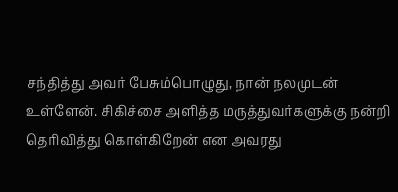சந்தித்து அவர் பேசும்பொழுது, நான் நலமுடன் உள்ளேன். சிகிச்சை அளித்த மருத்துவர்களுக்கு நன்றி தெரிவித்து கொள்கிறேன் என அவரது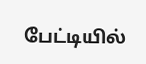பேட்டியில்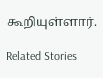கூறியுள்ளார்.

Related Stories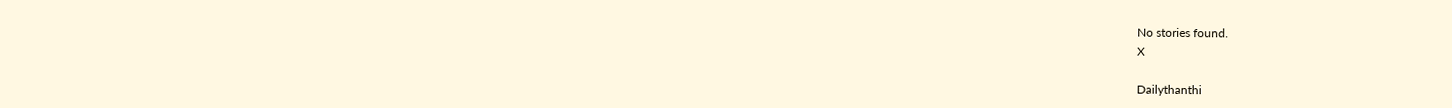No stories found.
X

Dailythanthi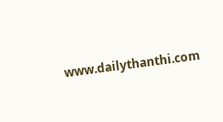www.dailythanthi.com